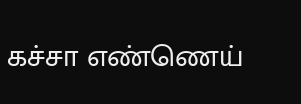கச்சா எண்ணெய்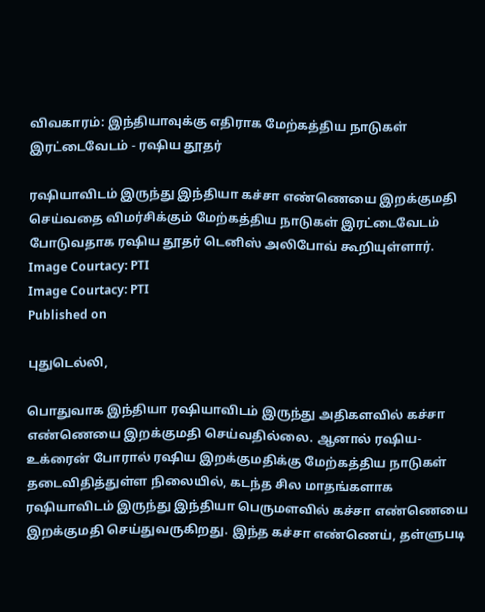விவகாரம்: இந்தியாவுக்கு எதிராக மேற்கத்திய நாடுகள் இரட்டைவேடம் - ரஷிய தூதர்

ரஷியாவிடம் இருந்து இந்தியா கச்சா எண்ணெயை இறக்குமதி செய்வதை விமர்சிக்கும் மேற்கத்திய நாடுகள் இரட்டைவேடம் போடுவதாக ரஷிய தூதர் டெனிஸ் அலிபோவ் கூறியுள்ளார்.
Image Courtacy: PTI
Image Courtacy: PTI
Published on

புதுடெல்லி,

பொதுவாக இந்தியா ரஷியாவிடம் இருந்து அதிகளவில் கச்சா எண்ணெயை இறக்குமதி செய்வதில்லை. ஆனால் ரஷிய-உக்ரைன் போரால் ரஷிய இறக்குமதிக்கு மேற்கத்திய நாடுகள் தடைவிதித்துள்ள நிலையில், கடந்த சில மாதங்களாக ரஷியாவிடம் இருந்து இந்தியா பெருமளவில் கச்சா எண்ணெயை இறக்குமதி செய்துவருகிறது. இந்த கச்சா எண்ணெய், தள்ளுபடி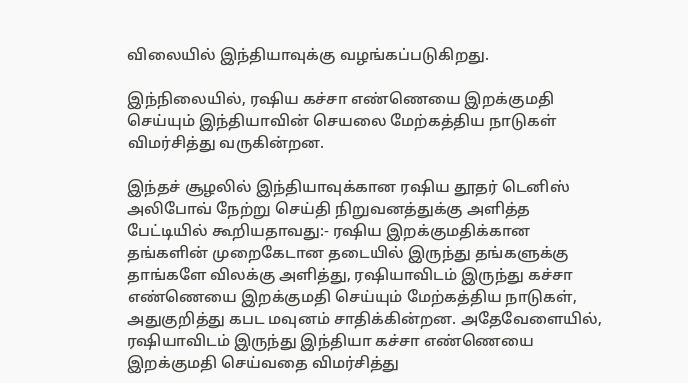விலையில் இந்தியாவுக்கு வழங்கப்படுகிறது.

இந்நிலையில், ரஷிய கச்சா எண்ணெயை இறக்குமதி செய்யும் இந்தியாவின் செயலை மேற்கத்திய நாடுகள் விமர்சித்து வருகின்றன.

இந்தச் சூழலில் இந்தியாவுக்கான ரஷிய தூதர் டெனிஸ் அலிபோவ் நேற்று செய்தி நிறுவனத்துக்கு அளித்த பேட்டியில் கூறியதாவது:- ரஷிய இறக்குமதிக்கான தங்களின் முறைகேடான தடையில் இருந்து தங்களுக்கு தாங்களே விலக்கு அளித்து, ரஷியாவிடம் இருந்து கச்சா எண்ணெயை இறக்குமதி செய்யும் மேற்கத்திய நாடுகள், அதுகுறித்து கபட மவுனம் சாதிக்கின்றன. அதேவேளையில், ரஷியாவிடம் இருந்து இந்தியா கச்சா எண்ணெயை இறக்குமதி செய்வதை விமர்சித்து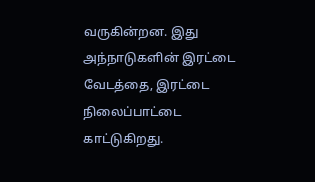வருகின்றன. இது அந்நாடுகளின் இரட்டை வேடத்தை, இரட்டை நிலைப்பாட்டை காட்டுகிறது.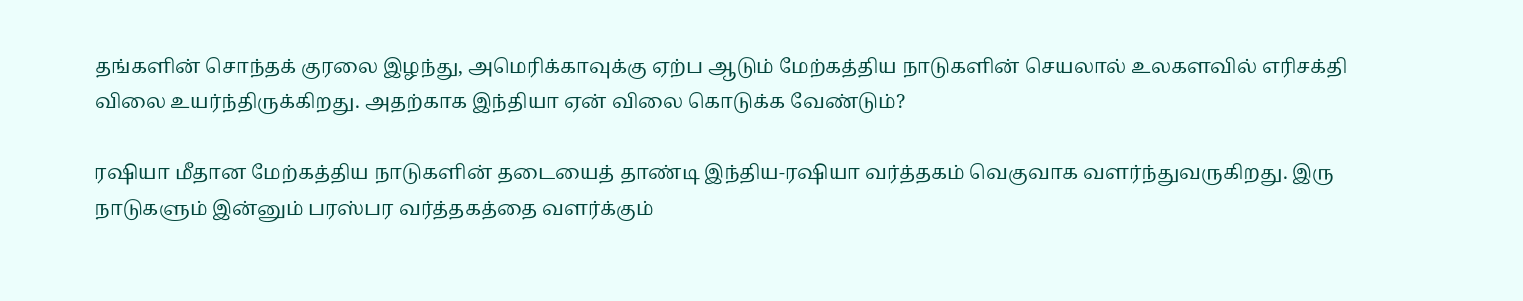தங்களின் சொந்தக் குரலை இழந்து, அமெரிக்காவுக்கு ஏற்ப ஆடும் மேற்கத்திய நாடுகளின் செயலால் உலகளவில் எரிசக்தி விலை உயர்ந்திருக்கிறது. அதற்காக இந்தியா ஏன் விலை கொடுக்க வேண்டும்?

ரஷியா மீதான மேற்கத்திய நாடுகளின் தடையைத் தாண்டி இந்திய-ரஷியா வர்த்தகம் வெகுவாக வளர்ந்துவருகிறது. இரு நாடுகளும் இன்னும் பரஸ்பர வர்த்தகத்தை வளர்க்கும்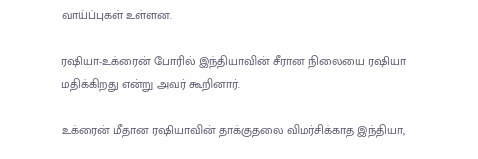வாய்ப்புகள் உள்ளன.

ரஷியா-உக்ரைன் போரில் இந்தியாவின் சீரான நிலையை ரஷியா மதிக்கிறது என்று அவர் கூறினார்.

உக்ரைன் மீதான ரஷியாவின் தாக்குதலை விமர்சிக்காத இந்தியா,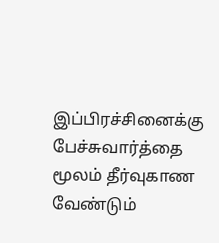இப்பிரச்சினைக்கு பேச்சுவார்த்தை மூலம் தீர்வுகாண வேண்டும்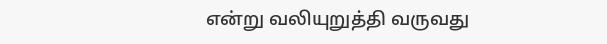என்று வலியுறுத்தி வருவது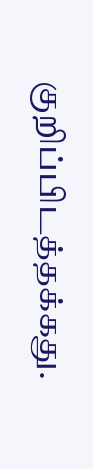குறிப்பிடத்தக்கது.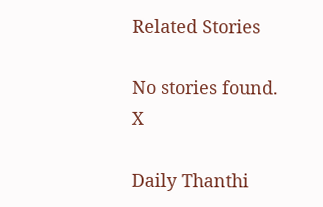Related Stories

No stories found.
X

Daily Thanthi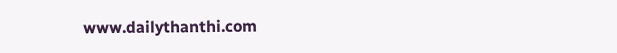www.dailythanthi.com